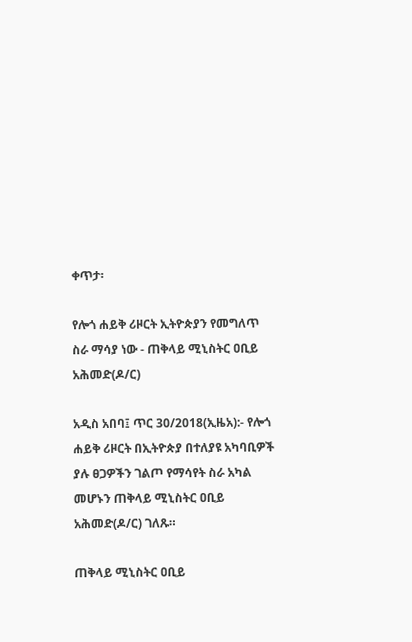ቀጥታ፡

የሎጎ ሐይቅ ሪዞርት ኢትዮጵያን የመግለጥ ስራ ማሳያ ነው - ጠቅላይ ሚኒስትር ዐቢይ አሕመድ(ዶ/ር)

አዲስ አበባ፤ ጥር 30/2018(ኢዜአ):- የሎጎ ሐይቅ ሪዞርት በኢትዮጵያ በተለያዩ አካባቢዎች ያሉ ፀጋዎችን ገልጦ የማሳየት ስራ አካል መሆኑን ጠቅላይ ሚኒስትር ዐቢይ አሕመድ(ዶ/ር) ገለጹ።

ጠቅላይ ሚኒስትር ዐቢይ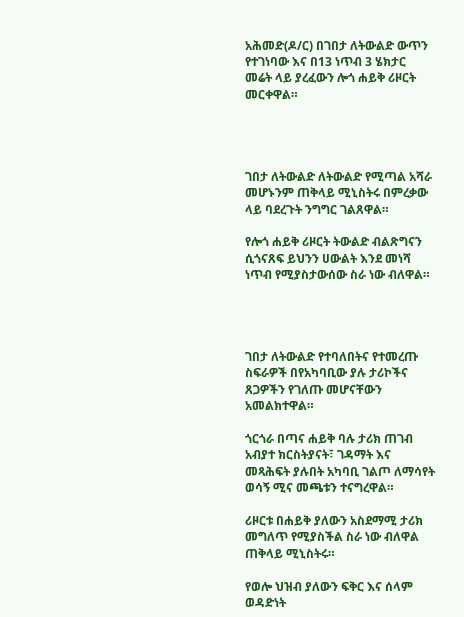አሕመድ(ዶ/ር) በገበታ ለትውልድ ውጥን የተገነባው እና በ13 ነጥብ 3 ሄክታር መሬት ላይ ያረፈውን ሎጎ ሐይቅ ሪዞርት መርቀዋል።




ገበታ ለትውልድ ለትውልድ የሚጣል አሻራ መሆኑንም ጠቅላይ ሚኒስትሩ በምረቃው ላይ ባደረጉት ንግግር ገልጸዋል።

የሎጎ ሐይቅ ሪዞርት ትውልድ ብልጽግናን ሲጎናጸፍ ይህንን ሀውልት እንደ መነሻ ነጥብ የሚያስታውሰው ስራ ነው ብለዋል።




ገበታ ለትውልድ የተባለበትና የተመረጡ ስፍራዎች በየአካባቢው ያሉ ታሪኮችና ጸጋዎችን የገለጡ መሆናቸውን አመልክተዋል።

ጎርጎራ በጣና ሐይቅ ባሉ ታሪክ ጠገብ አብያተ ክርስትያናት፣ ገዳማት እና መጻሕፍት ያሉበት አካባቢ ገልጦ ለማሳየት ወሳኝ ሚና መጫቱን ተናግረዋል።

ሪዞርቱ በሐይቅ ያለውን አስደማሚ ታሪክ መግለጥ የሚያስችል ስራ ነው ብለዋል ጠቅላይ ሚኒስትሩ።

የወሎ ህዝብ ያለውን ፍቅር እና ሰላም ወዳድነት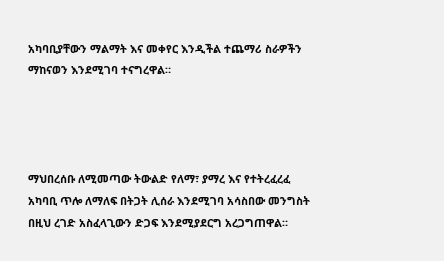አካባቢያቸውን ማልማት እና መቀየር እንዲችል ተጨማሪ ስራዎችን ማከናወን እንደሚገባ ተናግረዋል።




ማህበረሰቡ ለሚመጣው ትውልድ የለማ፣ ያማረ እና የተትረፈረፈ አካባቢ ጥሎ ለማለፍ በትጋት ሊሰራ እንደሚገባ አሳስበው መንግስት በዚህ ረገድ አስፈላጊውን ድጋፍ እንደሚያደርግ አረጋግጠዋል።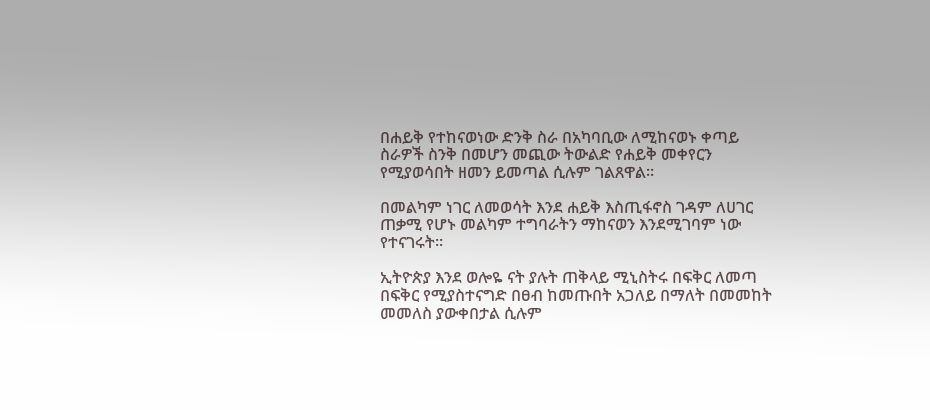በሐይቅ የተከናወነው ድንቅ ስራ በአካባቢው ለሚከናወኑ ቀጣይ ስራዎች ስንቅ በመሆን መጪው ትውልድ የሐይቅ መቀየርን የሚያወሳበት ዘመን ይመጣል ሲሉም ገልጸዋል።

በመልካም ነገር ለመወሳት እንደ ሐይቅ እስጢፋኖስ ገዳም ለሀገር ጠቃሚ የሆኑ መልካም ተግባራትን ማከናወን እንደሚገባም ነው የተናገሩት።

ኢትዮጵያ እንደ ወሎዬ ናት ያሉት ጠቅላይ ሚኒስትሩ በፍቅር ለመጣ በፍቅር የሚያስተናግድ በፀብ ከመጡበት አጋለይ በማለት በመመከት መመለስ ያውቀበታል ሲሉም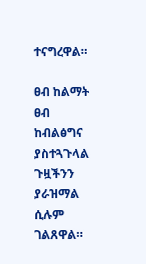ተናግረዋል።

ፀብ ከልማት ፀብ ከብልፅግና ያስተጓጉላል ጉዟችንን ያራዝማል ሲሉም ገልጸዋል።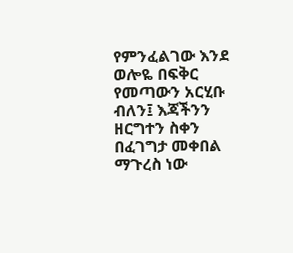የምንፈልገው እንደ ወሎዬ በፍቅር የመጣውን አርሂቡ ብለን፤ እጃችንን ዘርግተን ስቀን በፈገግታ መቀበል ማጉረስ ነው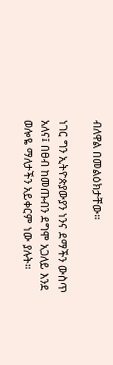ብለዋል በመልዕክታቸው።

ነገር ግን ኢትዮጵያውያን ነንና ደማችን ውስጥ አለና፤ በፀብ ከመጡብን ደግሞ አጋለይ እንደ ወሎዬ ማለታችን አይቀርም ነው ያሉት።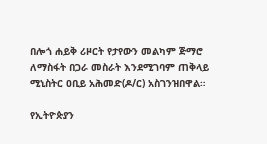በሎጎ ሐይቅ ሪዞርት የታየውን መልካም ጅማሮ ለማስፋት በጋራ መስራት እንደሚገባም ጠቅላይ ሚኒስትር ዐቢይ አሕመድ(ዶ/ር) አስገንዝበዋል።

የኢትዮጵያን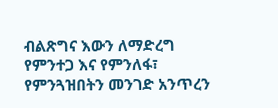ብልጽግና እውን ለማድረግ የምንተጋ እና የምንለፋ፣ የምንጓዝበትን መንገድ አንጥረን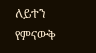ለይተን የምናውቅ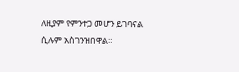ለዚያም የምንተጋ መሆን ይገባናል ሲሉም አስገንዝበዋል።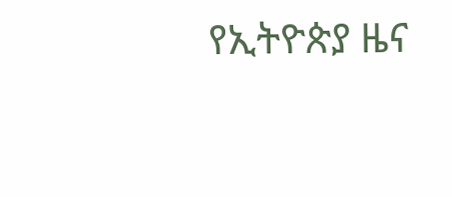የኢትዮጵያ ዜና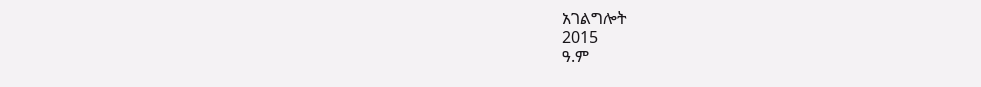አገልግሎት
2015
ዓ.ም